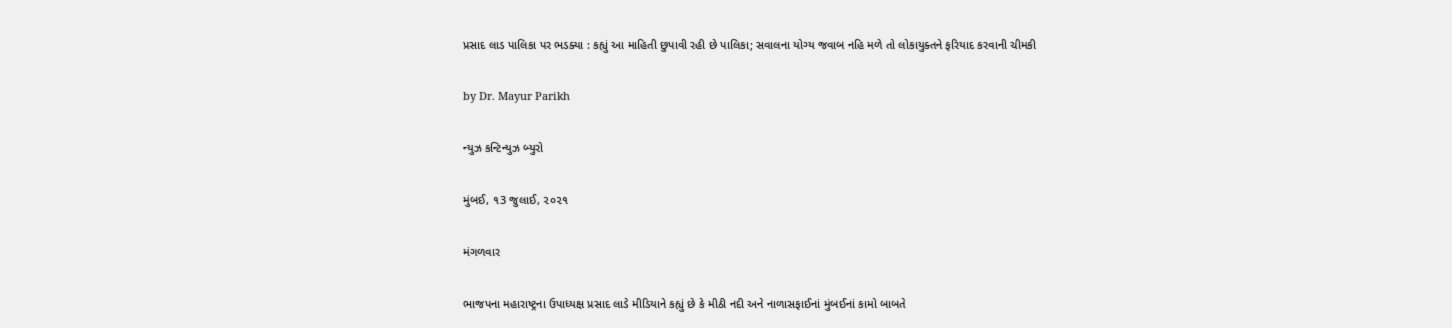પ્રસાદ લાડ પાલિકા પર ભડક્યા : કહ્યું આ માહિતી છુપાવી રહી છે પાલિકા; સવાલના યોગ્ય જવાબ નહિ મળે તો લોકાયુક્તને ફરિયાદ કરવાની ચીમકી

by Dr. Mayur Parikh

ન્યુઝ કન્ટિન્યુઝ બ્યુરો

મુંબઈ, ૧3 જુલાઈ, ૨૦૨૧

મંગળવાર

ભાજપના મહારાષ્ટ્રના ઉપાધ્યક્ષ પ્રસાદ લાડે મીડિયાને કહ્યું છે કે મીઠી નદી અને નાળાસફાઈનાં મુંબઈનાં કામો બાબતે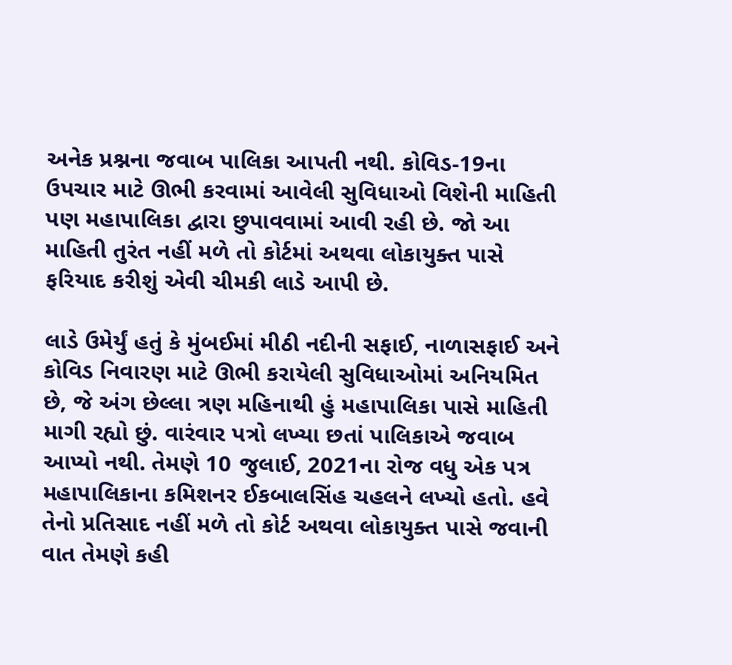અનેક પ્રશ્નના જવાબ પાલિકા આપતી નથી. કોવિડ-19ના ઉપચાર માટે ઊભી કરવામાં આવેલી સુવિધાઓ વિશેની માહિતી પણ મહાપાલિકા દ્વારા છુપાવવામાં આવી રહી છે. જો આ માહિતી તુરંત નહીં મળે તો કોર્ટમાં અથવા લોકાયુક્ત પાસે ફરિયાદ કરીશું એવી ચીમકી લાડે આપી છે.

લાડે ઉમેર્યું હતું કે મુંબઈમાં મીઠી નદીની સફાઈ, નાળાસફાઈ અને કોવિડ નિવારણ માટે ઊભી કરાયેલી સુવિધાઓમાં અનિયમિત છે, જે અંગ છેલ્લા ત્રણ મહિનાથી હું મહાપાલિકા પાસે માહિતી માગી રહ્યો છું. વારંવાર પત્રો લખ્યા છતાં પાલિકાએ જવાબ આપ્યો નથી. તેમણે 10 જુલાઈ, 2021ના રોજ વધુ એક પત્ર મહાપાલિકાના કમિશનર ઈકબાલસિંહ ચહલને લખ્યો હતો. હવે તેનો પ્રતિસાદ નહીં મળે તો કોર્ટ અથવા લોકાયુક્ત પાસે જવાની વાત તેમણે કહી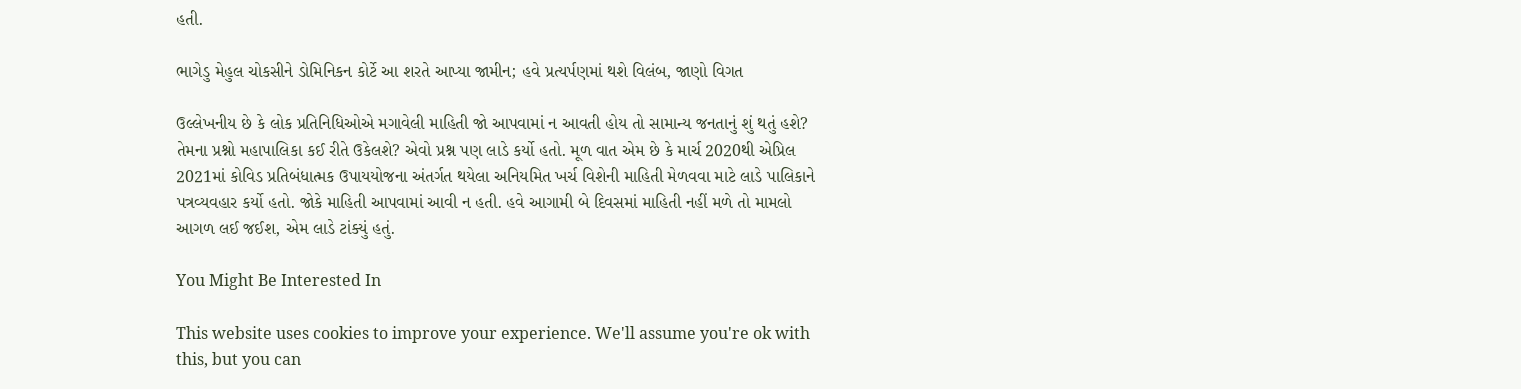હતી.

ભાગેડુ મેહુલ ચોકસીને ડોમિનિકન કોર્ટે આ શરતે આપ્યા જામીન; હવે પ્રત્યર્પણમાં થશે વિલંબ, જાણો વિગત

ઉલ્લેખનીય છે કે લોક પ્રતિનિધિઓએ મગાવેલી માહિતી જો આપવામાં ન આવતી હોય તો સામાન્ય જનતાનું શું થતું હશે? તેમના પ્રશ્નો મહાપાલિકા કઈ રીતે ઉકેલશે? એવો પ્રશ્ન પણ લાડે કર્યો હતો. મૂળ વાત એમ છે કે માર્ચ 2020થી એપ્રિલ 2021માં કોવિડ પ્રતિબંધાત્મક ઉપાયયોજના અંતર્ગત થયેલા અનિયમિત ખર્ચ વિશેની માહિતી મેળવવા માટે લાડે પાલિકાને પત્રવ્યવહાર કર્યો હતો. જોકે માહિતી આપવામાં આવી ન હતી. હવે આગામી બે દિવસમાં માહિતી નહીં મળે તો મામલો આગળ લઈ જઈશ, એમ લાડે ટાંક્યું હતું.

You Might Be Interested In

This website uses cookies to improve your experience. We'll assume you're ok with this, but you can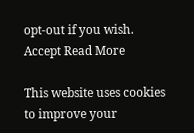opt-out if you wish. Accept Read More

This website uses cookies to improve your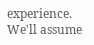experience. We'll assume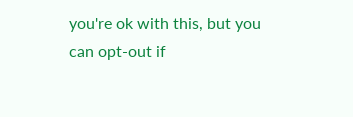you're ok with this, but you can opt-out if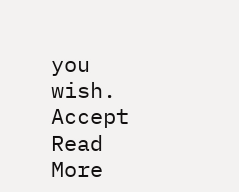you wish. Accept Read More